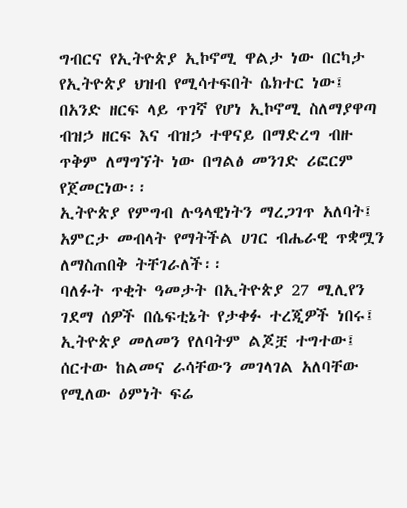ግብርና የኢትዮጵያ ኢኮኖሚ ዋልታ ነው በርካታ የኢትዮጵያ ህዝብ የሚሳተፍበት ሴክተር ነው፤ በአንድ ዘርፍ ላይ ጥገኛ የሆነ ኢኮኖሚ ስለማያዋጣ ብዝኃ ዘርፍ እና ብዝኃ ተዋናይ በማድረግ ብዙ ጥቅም ለማግኘት ነው በግልፅ መንገድ ሪፎርም የጀመርነው፡፡
ኢትዮጵያ የምግብ ሉዓላዊነትን ማረጋገጥ አለባት፤ አምርታ መብላት የማትችል ሀገር ብሔራዊ ጥቋሟን ለማስጠበቅ ትቸገራለች፡፡
ባለፉት ጥቂት ዓመታት በኢትዮጵያ 27 ሚሊየን ገደማ ሰዎች በሴፍቲኔት የታቀፉ ተረጂዎች ነበሩ፤ ኢትዮጵያ መለመን የለባትም ልጆቿ ተግተው፤ ሰርተው ከልመና ራሳቸውን መገላገል አለባቸው የሚለው ዕምነት ፍሬ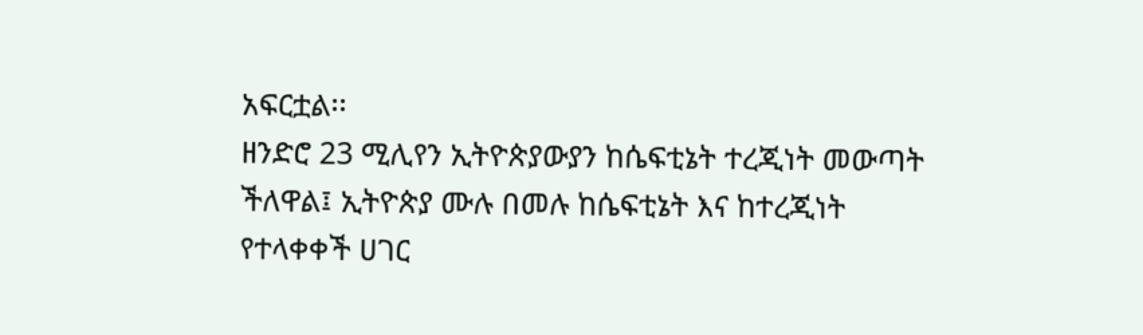አፍርቷል፡፡
ዘንድሮ 23 ሚሊየን ኢትዮጵያውያን ከሴፍቲኔት ተረጂነት መውጣት ችለዋል፤ ኢትዮጵያ ሙሉ በመሉ ከሴፍቲኔት እና ከተረጂነት የተላቀቀች ሀገር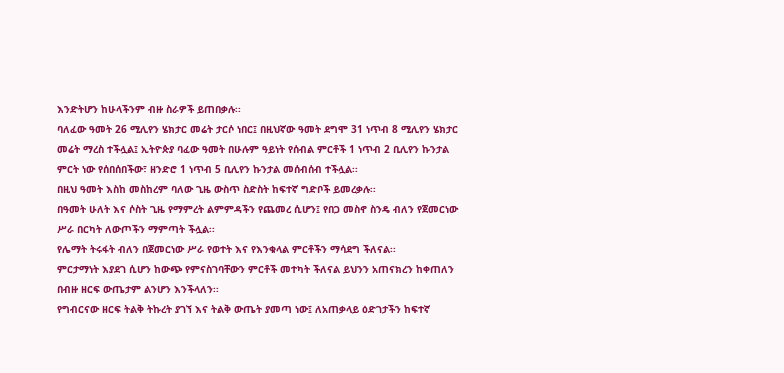እንድትሆን ከሁላችንም ብዙ ስራዎች ይጠበቃሉ፡፡
ባለፈው ዓመት 26 ሚሊየን ሄክታር መሬት ታርሶ ነበር፤ በዚህኛው ዓመት ደግሞ 31 ነጥብ 8 ሚሊየን ሄክታር መሬት ማረስ ተችሏል፤ ኢትዮጵያ ባፈው ዓመት በሁሉም ዓይነት የሰብል ምርቶች 1 ነጥብ 2 ቢሊየን ኩንታል ምርት ነው የሰበሰበችው፣ ዘንድሮ 1 ነጥብ 5 ቢሊየን ኩንታል መሰብሰብ ተችሏል፡፡
በዚህ ዓመት እስከ መስከረም ባለው ጊዜ ውስጥ ስድስት ከፍተኛ ግድቦች ይመረቃሉ፡፡
በዓመት ሁለት እና ሶስት ጊዜ የማምረት ልምምዳችን የጨመረ ሲሆን፤ የበጋ መስኖ ስንዴ ብለን የጀመርነው ሥራ በርካት ለውጦችን ማምጣት ችሏል፡፡
የሌማት ትሩፋት ብለን በጀመርነው ሥራ የወተት እና የእንቁላል ምርቶችን ማሳደግ ችለናል፡፡
ምርታማነት እያደገ ሲሆን ከውጭ የምናስገባቸውን ምርቶች መተካት ችለናል ይህንን አጠናክረን ከቀጠለን በብዙ ዘርፍ ውጤታም ልንሆን እንችላለን፡፡
የግብርናው ዘርፍ ትልቅ ትኩረት ያገኘ እና ትልቅ ውጤት ያመጣ ነው፤ ለአጠቃላይ ዕድገታችን ከፍተኛ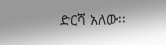ድርሻ አለው፡፡